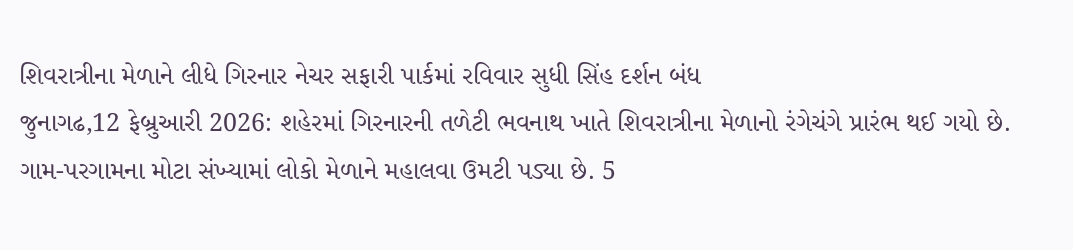શિવરાત્રીના મેળાને લીધે ગિરનાર નેચર સફારી પાર્કમાં રવિવાર સુધી સિંહ દર્શન બંધ
જુનાગઢ,12 ફેબ્રુઆરી 2026: શહેરમાં ગિરનારની તળેટી ભવનાથ ખાતે શિવરાત્રીના મેળાનો રંગેચંગે પ્રારંભ થઈ ગયો છે. ગામ-પરગામના મોટા સંખ્યામાં લોકો મેળાને મહાલવા ઉમટી પડ્યા છે. 5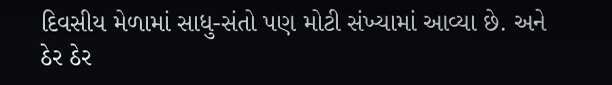દિવસીય મેળામાં સાધુ-સંતો પણ મોટી સંખ્યામાં આવ્યા છે. અને ઠેર ઠેર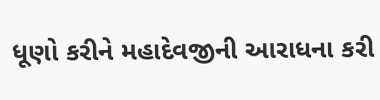ધૂણો કરીને મહાદેવજીની આરાધના કરી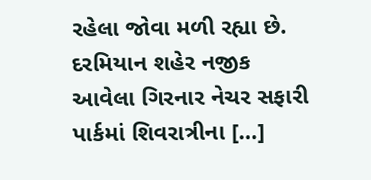રહેલા જોવા મળી રહ્યા છે. દરમિયાન શહેર નજીક આવેલા ગિરનાર નેચર સફારી પાર્કમાં શિવરાત્રીના […]